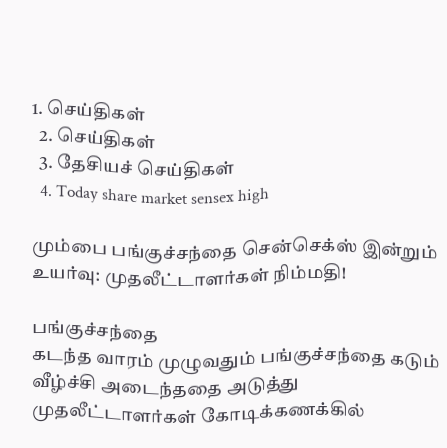1. செய்திகள்
  2. செய்திகள்
  3. தேசியச் செய்திகள்
  4. Today share market sensex high

மும்பை பங்குச்சந்தை சென்செக்ஸ் இன்றும் உயர்வு: முதலீட்டாளர்கள் நிம்மதி!

பங்குச்சந்தை
கடந்த வாரம் முழுவதும் பங்குச்சந்தை கடும் வீழ்ச்சி அடைந்ததை அடுத்து முதலீட்டாளர்கள் கோடிக்கணக்கில்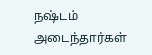நஷ்டம் அடைந்தார்கள்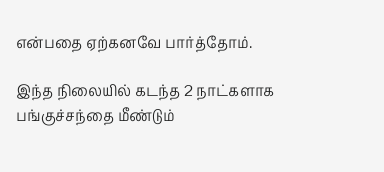என்பதை ஏற்கனவே பார்த்தோம்.

இந்த நிலையில் கடந்த 2 நாட்களாக பங்குச்சந்தை மீண்டும்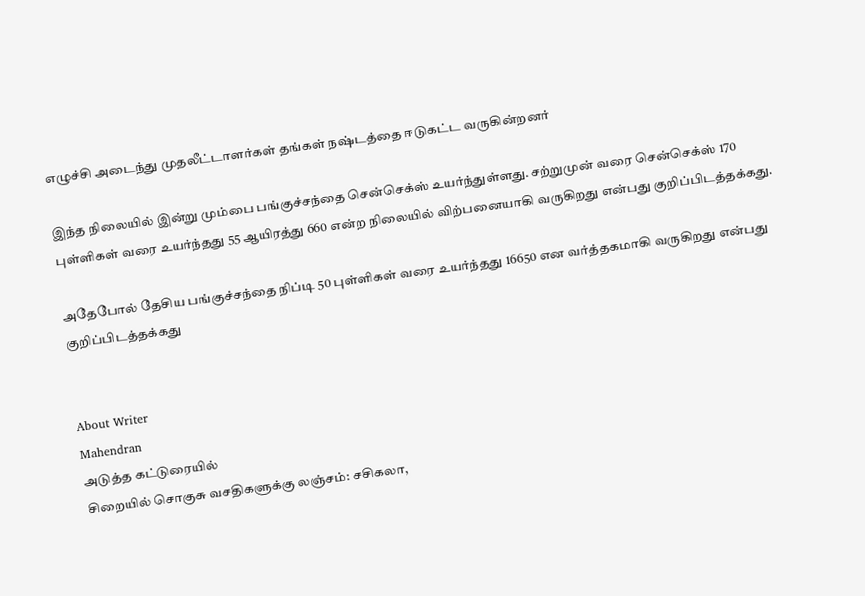எழுச்சி அடைந்து முதலீட்டாளர்கள் தங்கள் நஷ்டத்தை ஈடுகட்ட வருகின்றனர்

இந்த நிலையில் இன்று மும்பை பங்குச்சந்தை சென்செக்ஸ் உயர்ந்துள்ளது. சற்றுமுன் வரை சென்செக்ஸ் 170 புள்ளிகள் வரை உயர்ந்தது 55 ஆயிரத்து 660 என்ற நிலையில் விற்பனையாகி வருகிறது என்பது குறிப்பிடத்தக்கது.

அதேபோல் தேசிய பங்குச்சந்தை நிப்டி 50 புள்ளிகள் வரை உயர்ந்தது 16650 என வர்த்தகமாகி வருகிறது என்பது குறிப்பிடத்தக்கது


About Writer
Mahendran
அடுத்த கட்டுரையில்
சிறையில் சொகுசு வசதிகளுக்கு லஞ்சம்: சசிகலா,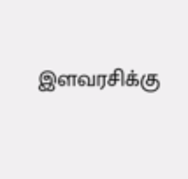இளவரசிக்கு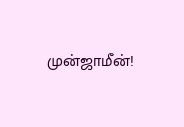முன்ஜாமீன்!